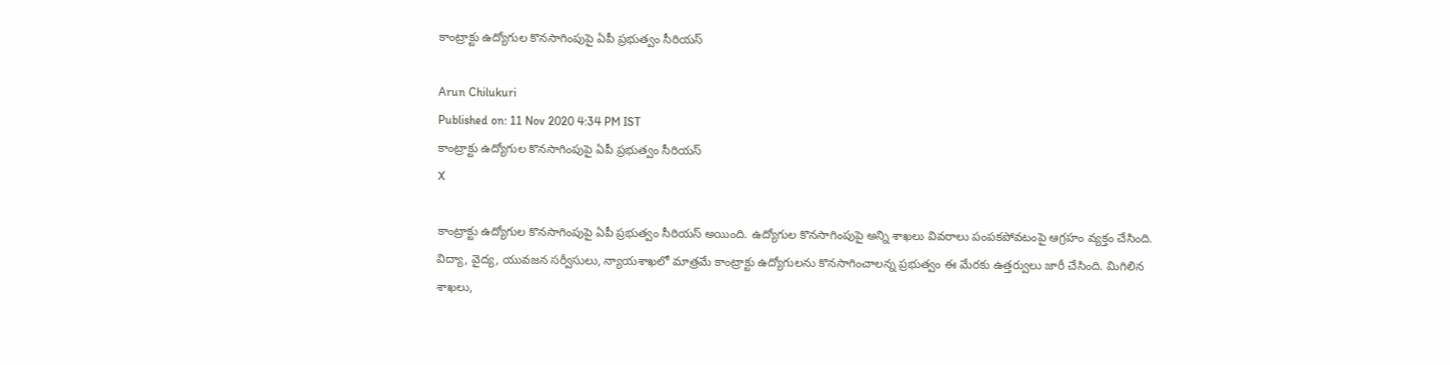కాంట్రాక్టు ఉద్యోగుల కొనసాగింపుపై ఏపీ ప్రభుత్వం సీరియస్

Arun Chilukuri
Published on: 11 Nov 2020 4:34 PM IST
కాంట్రాక్టు ఉద్యోగుల కొనసాగింపుపై ఏపీ ప్రభుత్వం సీరియస్
X

కాంట్రాక్టు ఉద్యోగుల కొనసాగింపుపై ఏపీ ప్రభుత్వం సీరియస్ అయింది. ఉద్యోగుల కొనసాగింపుపై అన్ని శాఖలు వివరాలు పంపకపోవటంపై ఆగ్రహం వ్యక్తం చేసింది. విద్యా, వైద్య, యువజన సర్వీసులు, న్యాయశాఖలో మాత్రమే కాంట్రాక్టు ఉద్యోగులను కొనసాగించాలన్న ప్రభుత్వం ఈ మేరకు ఉత్తర్వులు జారీ చేసింది. మిగిలిన శాఖలు,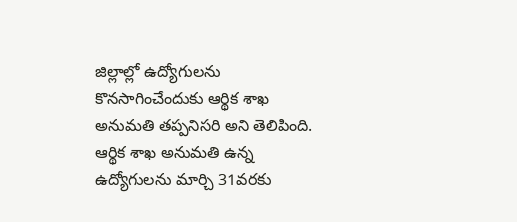జిల్లాల్లో ఉద్యోగులను కొనసాగించేందుకు ఆర్థిక శాఖ అనుమతి తప్పనిసరి అని తెలిపింది. ఆర్థిక శాఖ అనుమతి ఉన్న ఉద్యోగులను మార్చి 31వరకు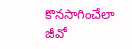కొనసాగించేలా జీవో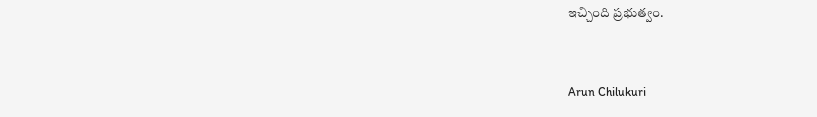ఇచ్చింది ప్రభుత్వం.


Arun Chilukuri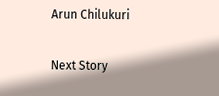Arun Chilukuri

Next Story